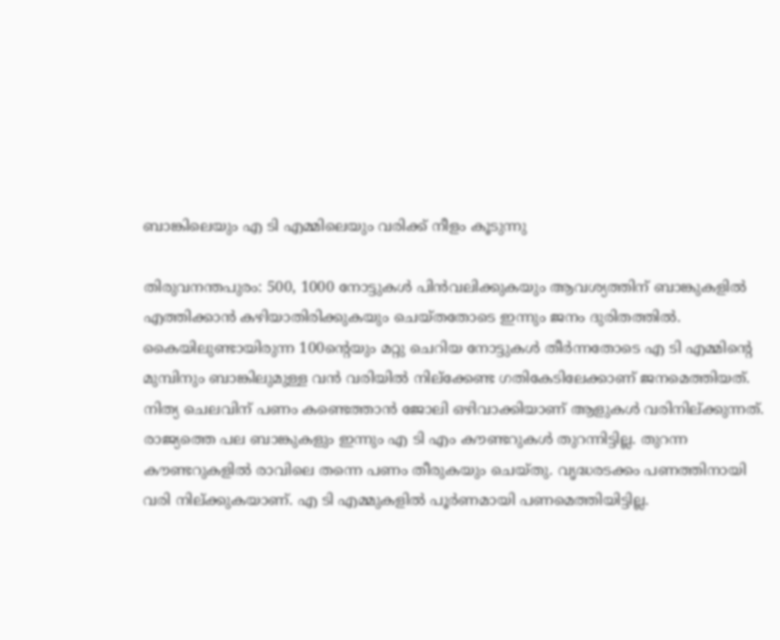ബാങ്കിലെയും എ ടി എമ്മിലെയും വരിക്ക് നീളം കൂടുന്നു

തിരുവനന്തപുരം: 500, 1000 നോട്ടുകള്‍ പിന്‍വലിക്കുകയും ആവശ്യത്തിന് ബാങ്കുകളില്‍ എത്തിക്കാന്‍ കഴിയാതിരിക്കുകയും ചെയ്തതോടെ ഇന്നും ജനം ദുരിതത്തില്‍. കൈയിലുണ്ടായിരുന്ന 100ന്റെയും മറ്റു ചെറിയ നോട്ടുകള്‍ തീര്‍ന്നതോടെ എ ടി എമ്മിന്റെ മുമ്പിനും ബാങ്കിലുമുള്ള വന്‍ വരിയില്‍ നില്‌ക്കേണ്ട ഗതികേടിലേക്കാണ് ജനമെത്തിയത്. നിത്യ ചെലവിന് പണം കണ്ടെത്താന്‍ ജോലി ഒഴിവാക്കിയാണ് ആളുകള്‍ വരിനില്ക്കുന്നത്. രാജ്യത്തെ പല ബാങ്കുകളും ഇന്നും എ ടി എം കൗണ്ടറുകള്‍ തുറന്നിട്ടില്ല. തുറന്ന കൗണ്ടറുകളില്‍ രാവിലെ തന്നെ പണം തീരുകയും ചെയ്തു. വൃദ്ധരടക്കം പണത്തിനായി വരി നില്ക്കുകയാണ്. എ ടി എമ്മുകളില്‍ പൂര്‍ണമായി പണമെത്തിയിട്ടില്ല.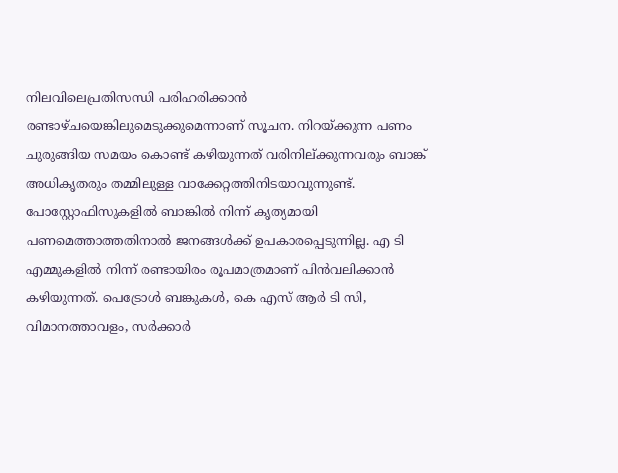നിലവിലെപ്രതിസന്ധി പരിഹരിക്കാന്‍ രണ്ടാഴ്ചയെങ്കിലുമെടുക്കുമെന്നാണ് സൂചന. നിറയ്ക്കുന്ന പണം ചുരുങ്ങിയ സമയം കൊണ്ട് കഴിയുന്നത് വരിനില്ക്കുന്നവരും ബാങ്ക് അധികൃതരും തമ്മിലുള്ള വാക്കേറ്റത്തിനിടയാവുന്നുണ്ട്. പോസ്റ്റോഫിസുകളില്‍ ബാങ്കില്‍ നിന്ന് കൃത്യമായി പണമെത്താത്തതിനാല്‍ ജനങ്ങള്‍ക്ക് ഉപകാരപ്പെടുന്നില്ല. എ ടി എമ്മുകളില്‍ നിന്ന് രണ്ടായിരം രൂപമാത്രമാണ് പിന്‍വലിക്കാന്‍ കഴിയുന്നത്. പെട്രോള്‍ ബങ്കുകള്‍, കെ എസ് ആര്‍ ടി സി, വിമാനത്താവളം, സര്‍ക്കാര്‍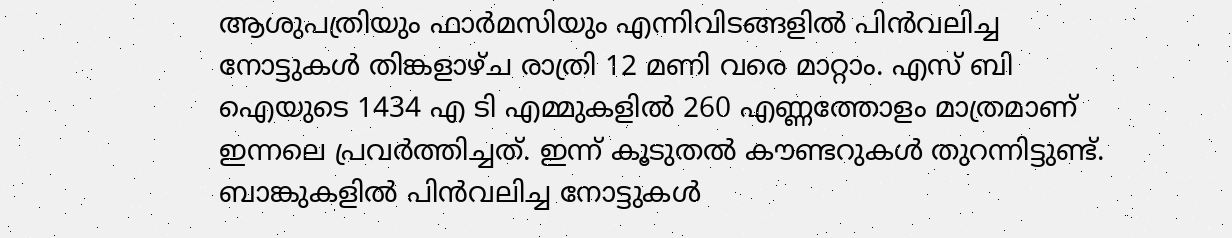ആശുപത്രിയും ഫാര്‍മസിയും എന്നിവിടങ്ങളില്‍ പിന്‍വലിച്ച നോട്ടുകള്‍ തിങ്കളാഴ്ച രാത്രി 12 മണി വരെ മാറ്റാം. എസ് ബി ഐയുടെ 1434 എ ടി എമ്മുകളില്‍ 260 എണ്ണത്തോളം മാത്രമാണ് ഇന്നലെ പ്രവര്‍ത്തിച്ചത്. ഇന്ന് കൂടുതല്‍ കൗണ്ടറുകള്‍ തുറന്നിട്ടുണ്ട്.
ബാങ്കുകളില്‍ പിന്‍വലിച്ച നോട്ടുകള്‍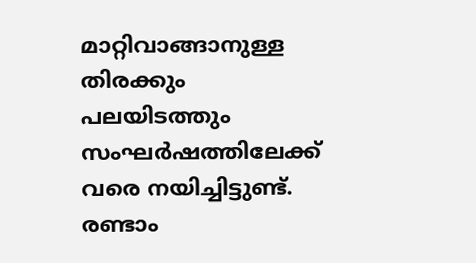മാറ്റിവാങ്ങാനുള്ള തിരക്കും പലയിടത്തും സംഘര്‍ഷത്തിലേക്ക് വരെ നയിച്ചിട്ടുണ്ട്. രണ്ടാം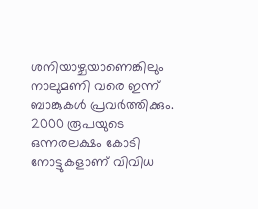ശനിയാഴ്ചയാണെങ്കിലും നാലുമണി വരെ ഇന്ന് ബാങ്കുകള്‍ പ്രവര്‍ത്തിക്കും. 2000 രൂപയുടെ ഒന്നരലക്ഷം കോടി നോട്ടുകളാണ് വിവിധ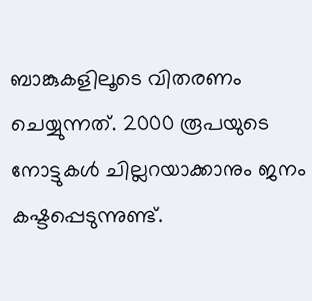ബാങ്കുകളിലൂടെ വിതരണം ചെയ്യുന്നത്. 2000 രൂപയുടെ നോട്ടുകള്‍ ചില്ലറയാക്കാനും ജനം കഷ്ടപ്പെടുന്നുണ്ട്.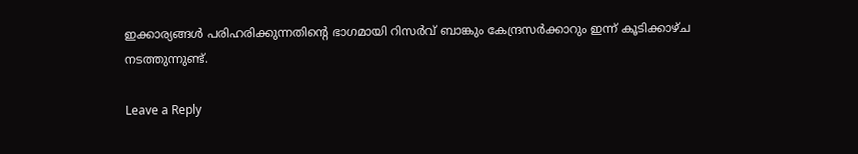ഇക്കാര്യങ്ങള്‍ പരിഹരിക്കുന്നതിന്റെ ഭാഗമായി റിസര്‍വ് ബാങ്കും കേന്ദ്രസര്‍ക്കാറും ഇന്ന് കൂടിക്കാഴ്ച നടത്തുന്നുണ്ട്.

Leave a Reply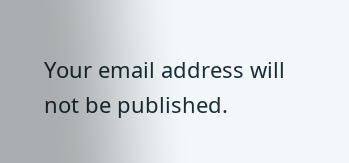Your email address will not be published.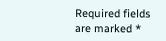Required fields are marked *